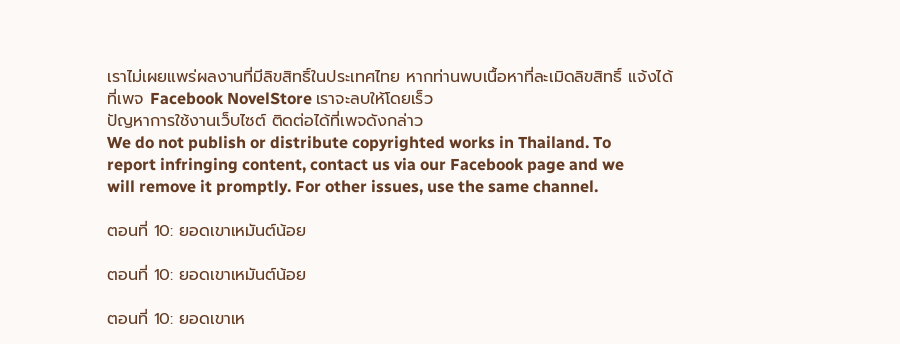เราไม่เผยแพร่ผลงานที่มีลิขสิทธิ์ในประเทศไทย หากท่านพบเนื้อหาที่ละเมิดลิขสิทธิ์ แจ้งได้ที่เพจ Facebook NovelStore เราจะลบให้โดยเร็ว
ปัญหาการใช้งานเว็บไซต์ ติดต่อได้ที่เพจดังกล่าว
We do not publish or distribute copyrighted works in Thailand. To report infringing content, contact us via our Facebook page and we will remove it promptly. For other issues, use the same channel.

ตอนที่ 10: ยอดเขาเหมันต์น้อย

ตอนที่ 10: ยอดเขาเหมันต์น้อย

ตอนที่ 10: ยอดเขาเห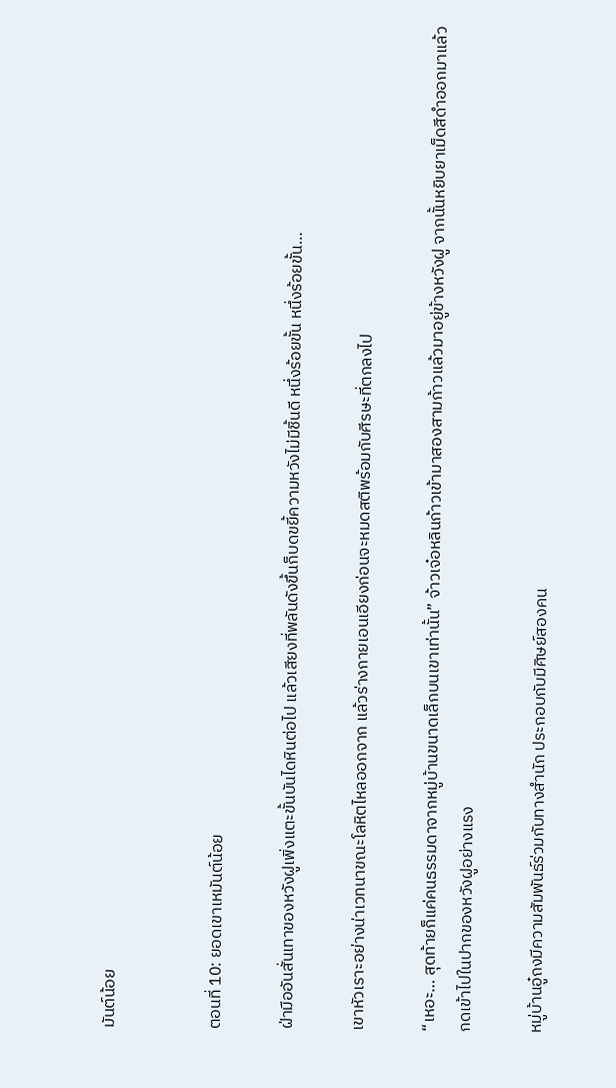มันต์น้อย


ตอนที่ 10: ยอดเขาเหมันต์น้อย

ฝ่ามืออันสั่นเทาของหวังฝูเพิ่งแตะขั้นบันไดหินต่อไป แล้วเสียงที่พลันดังขึ้นก็บดขยี้ความหวังไม่มีชิ้นดี หนึ่งร้อยขั้น หนึ่งร้อยขั้น…

เขาหัวเราะอย่างน่าเวทนาขณะโลหิตไหลออกจาก แล้วร่างกายเอนเอียงก่อนจะหมดสติพร้อมกับศีรษะที่ตกลงไป

“เหอะ… สุดท้ายก็แค่คนธรรมดาจากหมู่บ้านขนาดเล็กบนเขาเท่านั้น” จ้าวเจ๋อหลินก้าวเข้ามาสองสามก้าวแล้วมาอยู่ข้างหวังฝู จากนั้นหยิบยาเม็ดสีดำออกมาแล้วกดเข้าไปในปากของหวังฝูอย่างแรง

หมู่บ้านอู๋ถงมีความสัมพันธ์ร่วมกับทางสำนัก ประกอบกับมีศิษย์สองคน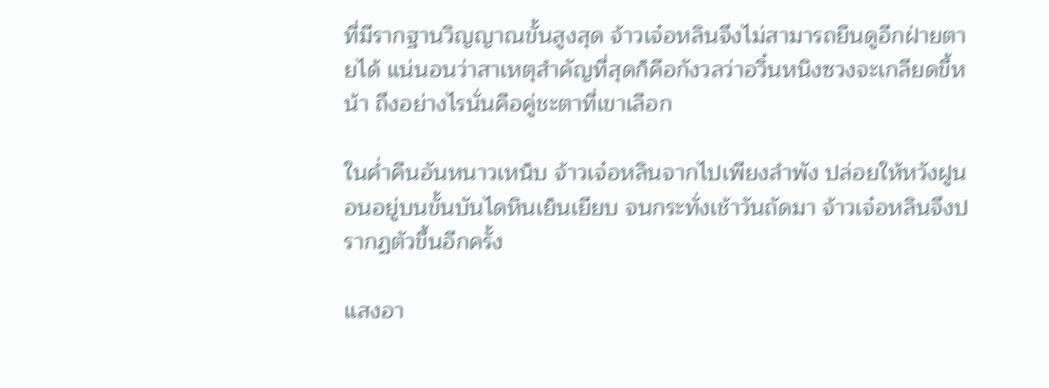ที่มีรากฐานวิญญาณขั้นสูงสุด จ้าวเจ๋อหลินจึงไม่สามารถยืนดูอีกฝ่ายตายได้ แน่นอนว่าสาเหตุสำคัญที่สุดก็คือกังวลว่าอวิ๋นหนิงซวงจะเกลียดขี้หน้า ถึงอย่างไรนั่นคือคู่ชะตาที่เขาเลือก

ในค่ำคืนอันหนาวเหน็บ จ้าวเจ๋อหลินจากไปเพียงลำพัง ปล่อยให้หวังฝูนอนอยู่บนขั้นบันไดหินเย็นเยียบ จนกระทั่งเช้าวันถัดมา จ้าวเจ๋อหลินจึงปรากฏตัวขึ้นอีกครั้ง

แสงอา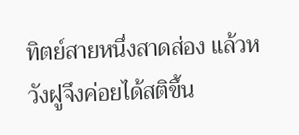ทิตย์สายหนึ่งสาดส่อง แล้วหวังฝูจึงค่อยได้สติขึ้น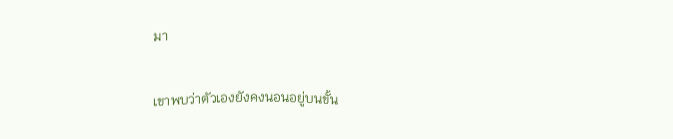มา

เขาพบว่าตัวเองยังคงนอนอยู่บนขั้น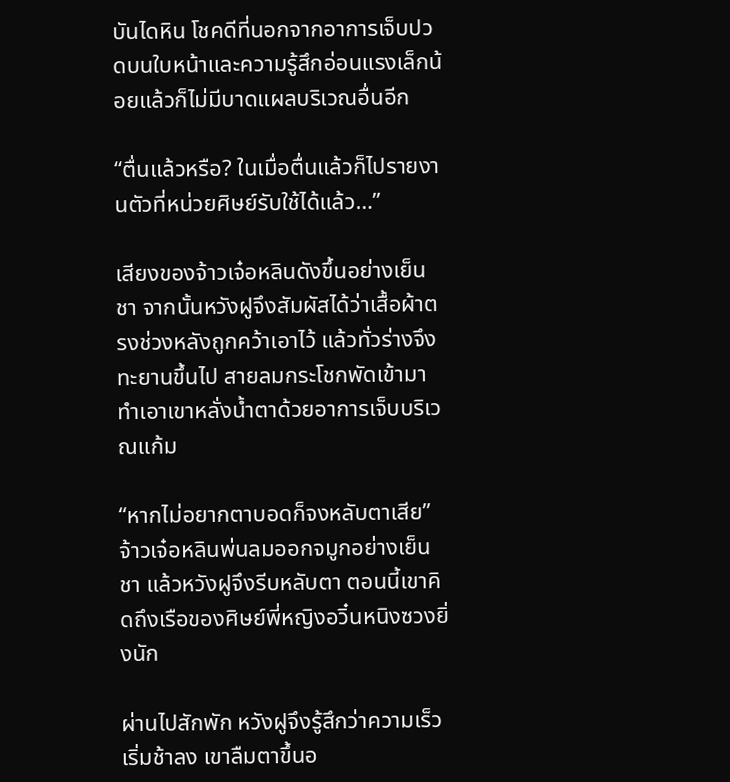บันไดหิน โชคดีที่นอกจากอาการเจ็บปวดบนใบหน้าและความรู้สึกอ่อนแรงเล็กน้อยแล้วก็ไม่มีบาดแผลบริเวณอื่นอีก

“ตื่นแล้วหรือ? ในเมื่อตื่นแล้วก็ไปรายงานตัวที่หน่วยศิษย์รับใช้ได้แล้ว…”

เสียงของจ้าวเจ๋อหลินดังขึ้นอย่างเย็นชา จากนั้นหวังฝูจึงสัมผัสได้ว่าเสื้อผ้าตรงช่วงหลังถูกคว้าเอาไว้ แล้วทั่วร่างจึงทะยานขึ้นไป สายลมกระโชกพัดเข้ามา ทำเอาเขาหลั่งน้ำตาด้วยอาการเจ็บบริเวณแก้ม

“หากไม่อยากตาบอดก็จงหลับตาเสีย” จ้าวเจ๋อหลินพ่นลมออกจมูกอย่างเย็นชา แล้วหวังฝูจึงรีบหลับตา ตอนนี้เขาคิดถึงเรือของศิษย์พี่หญิงอวิ๋นหนิงซวงยิ่งนัก

ผ่านไปสักพัก หวังฝูจึงรู้สึกว่าความเร็วเริ่มช้าลง เขาลืมตาขึ้นอ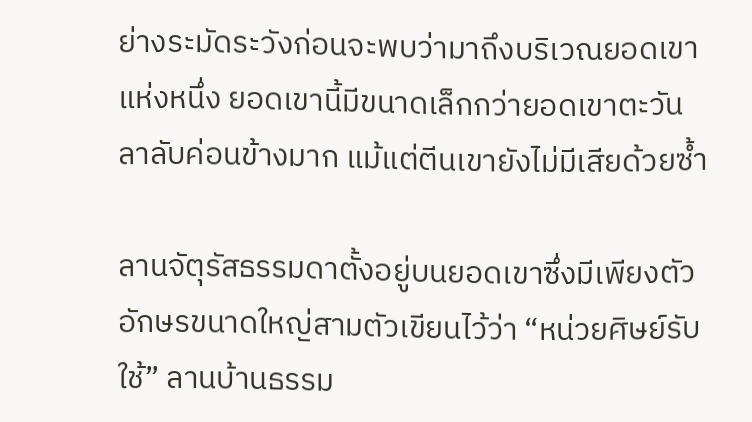ย่างระมัดระวังก่อนจะพบว่ามาถึงบริเวณยอดเขาแห่งหนึ่ง ยอดเขานี้มีขนาดเล็กกว่ายอดเขาตะวันลาลับค่อนข้างมาก แม้แต่ตีนเขายังไม่มีเสียด้วยซ้ำ

ลานจัตุรัสธรรมดาตั้งอยู่บนยอดเขาซึ่งมีเพียงตัวอักษรขนาดใหญ่สามตัวเขียนไว้ว่า “หน่วยศิษย์รับใช้” ลานบ้านธรรม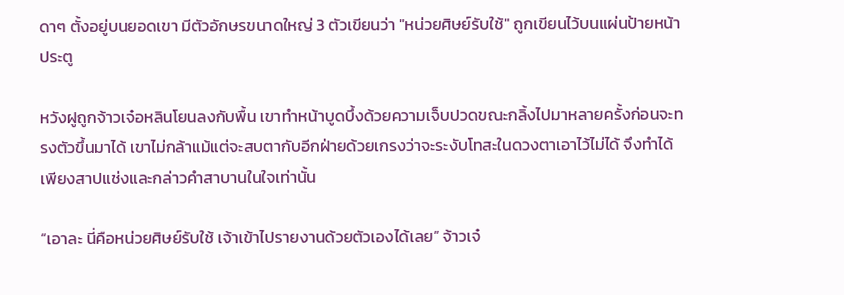ดาๆ ตั้งอยู่บนยอดเขา มีตัวอักษรขนาดใหญ่ 3 ตัวเขียนว่า "หน่วยศิษย์รับใช้" ถูกเขียนไว้บนแผ่นป้ายหน้าประตู

หวังฝูถูกจ้าวเจ๋อหลินโยนลงกับพื้น เขาทำหน้าบูดบึ้งด้วยความเจ็บปวดขณะกลิ้งไปมาหลายครั้งก่อนจะทรงตัวขึ้นมาได้ เขาไม่กล้าแม้แต่จะสบตากับอีกฝ่ายด้วยเกรงว่าจะระงับโทสะในดวงตาเอาไว้ไม่ได้ จึงทำได้เพียงสาปแช่งและกล่าวคำสาบานในใจเท่านั้น

“เอาละ นี่คือหน่วยศิษย์รับใช้ เจ้าเข้าไปรายงานด้วยตัวเองได้เลย” จ้าวเจ๋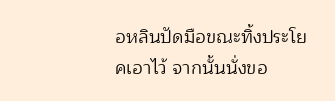อหลินปัดมือขณะทิ้งประโยคเอาไว้ จากนั้นนั่งขอ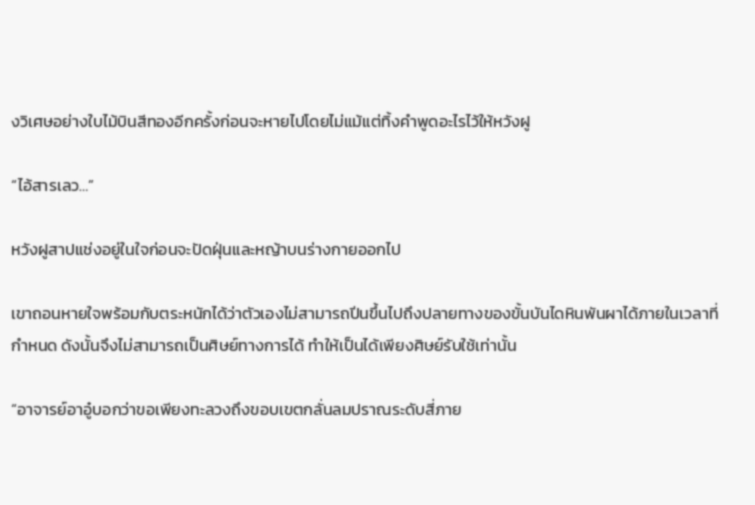งวิเศษอย่างใบไม้บินสีทองอีกครั้งก่อนจะหายไปโดยไม่แม้แต่ทิ้งคำพูดอะไรไว้ให้หวังฝู

“ไอ้สารเลว…”

หวังฝูสาปแช่งอยู่ในใจก่อนจะปัดฝุ่นและหญ้าบนร่างกายออกไป

เขาถอนหายใจพร้อมกับตระหนักได้ว่าตัวเองไม่สามารถปีนขึ้นไปถึงปลายทางของขั้นบันไดหินพันผาได้ภายในเวลาที่กำหนด ดังนั้นจึงไม่สามารถเป็นศิษย์ทางการได้ ทำให้เป็นได้เพียงศิษย์รับใช้เท่านั้น

“อาจารย์อาอู๋บอกว่าขอเพียงทะลวงถึงขอบเขตกลั่นลมปราณระดับสี่ภาย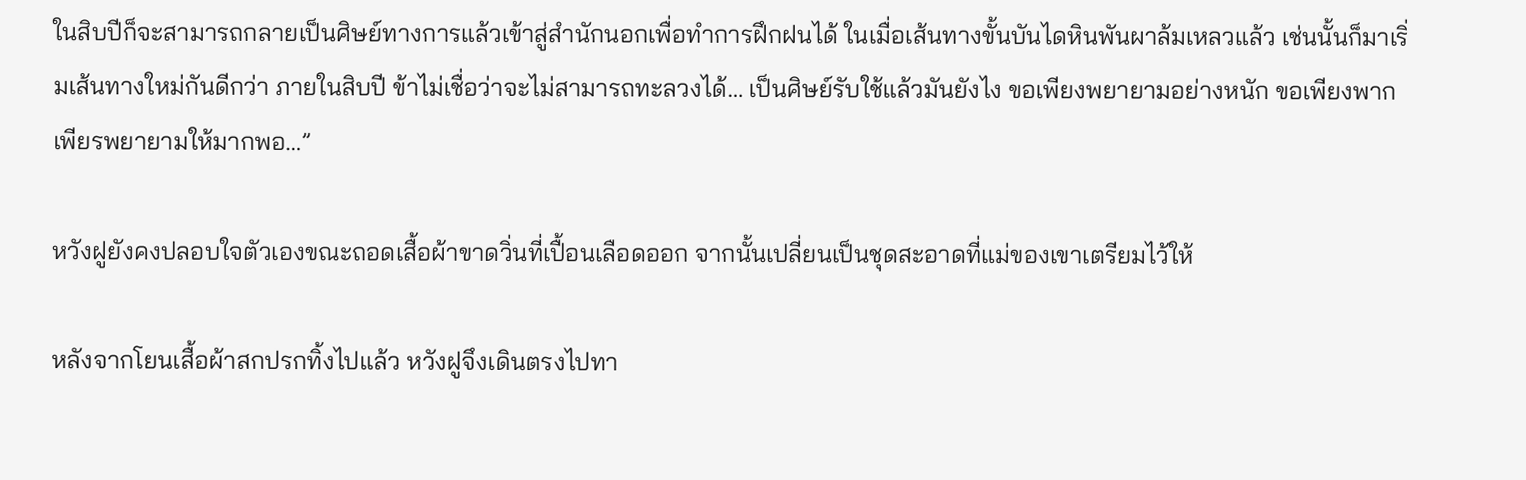ในสิบปีก็จะสามารถกลายเป็นศิษย์ทางการแล้วเข้าสู่สำนักนอกเพื่อทำการฝึกฝนได้ ในเมื่อเส้นทางขั้นบันไดหินพันผาล้มเหลวแล้ว เช่นนั้นก็มาเริ่มเส้นทางใหม่กันดีกว่า ภายในสิบปี ข้าไม่เชื่อว่าจะไม่สามารถทะลวงได้… เป็นศิษย์รับใช้แล้วมันยังไง ขอเพียงพยายามอย่างหนัก ขอเพียงพากเพียรพยายามให้มากพอ…”

หวังฝูยังคงปลอบใจตัวเองขณะถอดเสื้อผ้าขาดวิ่นที่เปื้อนเลือดออก จากนั้นเปลี่ยนเป็นชุดสะอาดที่แม่ของเขาเตรียมไว้ให้

หลังจากโยนเสื้อผ้าสกปรกทิ้งไปแล้ว หวังฝูจึงเดินตรงไปทา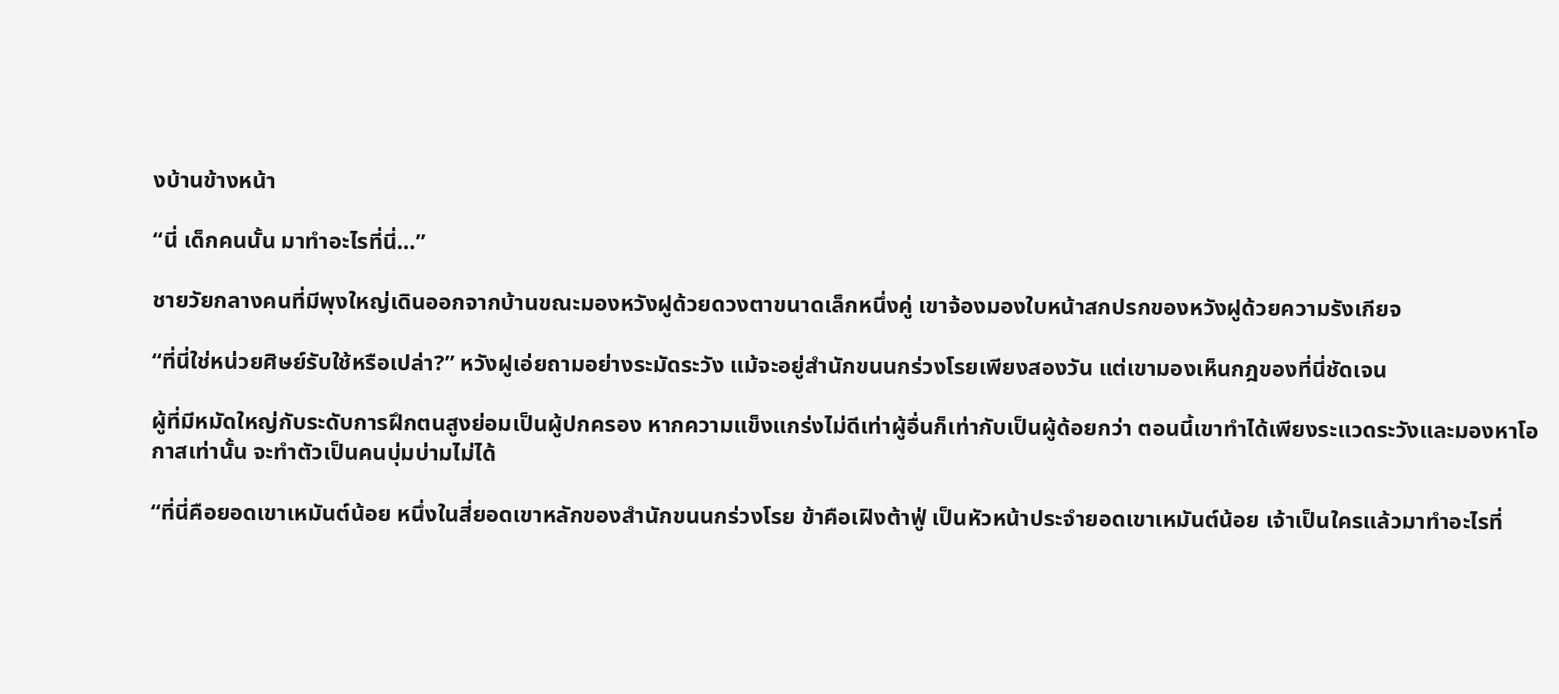งบ้านข้างหน้า

“นี่ เด็กคนนั้น มาทำอะไรที่นี่…”

ชายวัยกลางคนที่มีพุงใหญ่เดินออกจากบ้านขณะมองหวังฝูด้วยดวงตาขนาดเล็กหนึ่งคู่ เขาจ้องมองใบหน้าสกปรกของหวังฝูด้วยความรังเกียจ

“ที่นี่ใช่หน่วยศิษย์รับใช้หรือเปล่า?” หวังฝูเอ่ยถามอย่างระมัดระวัง แม้จะอยู่สำนักขนนกร่วงโรยเพียงสองวัน แต่เขามองเห็นกฎของที่นี่ชัดเจน

ผู้ที่มีหมัดใหญ่กับระดับการฝึกตนสูงย่อมเป็นผู้ปกครอง หากความแข็งแกร่งไม่ดีเท่าผู้อื่นก็เท่ากับเป็นผู้ด้อยกว่า ตอนนี้เขาทำได้เพียงระแวดระวังและมองหาโอกาสเท่านั้น จะทำตัวเป็นคนบุ่มบ่ามไม่ได้

“ที่นี่คือยอดเขาเหมันต์น้อย หนึ่งในสี่ยอดเขาหลักของสำนักขนนกร่วงโรย ข้าคือเฝิงต้าฟู่ เป็นหัวหน้าประจำยอดเขาเหมันต์น้อย เจ้าเป็นใครแล้วมาทำอะไรที่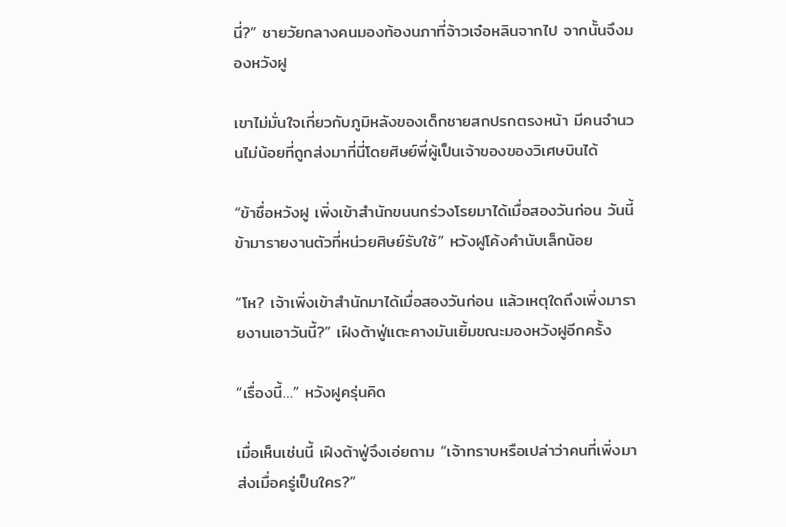นี่?” ชายวัยกลางคนมองท้องนภาที่จ้าวเจ๋อหลินจากไป จากนั้นจึงมองหวังฝู

เขาไม่มั่นใจเกี่ยวกับภูมิหลังของเด็กชายสกปรกตรงหน้า มีคนจำนวนไม่น้อยที่ถูกส่งมาที่นี่โดยศิษย์พี่ผู้เป็นเจ้าของของวิเศษบินได้

“ข้าชื่อหวังฝู เพิ่งเข้าสำนักขนนกร่วงโรยมาได้เมื่อสองวันก่อน วันนี้ข้ามารายงานตัวที่หน่วยศิษย์รับใช้” หวังฝูโค้งคำนับเล็กน้อย

“โห? เจ้าเพิ่งเข้าสำนักมาได้เมื่อสองวันก่อน แล้วเหตุใดถึงเพิ่งมารายงานเอาวันนี้?” เฝิงต้าฟู่แตะคางมันเยิ้มขณะมองหวังฝูอีกครั้ง

“เรื่องนี้…” หวังฝูครุ่นคิด

เมื่อเห็นเช่นนี้ เฝิงต้าฟู่จึงเอ่ยถาม “เจ้าทราบหรือเปล่าว่าคนที่เพิ่งมาส่งเมื่อครู่เป็นใคร?”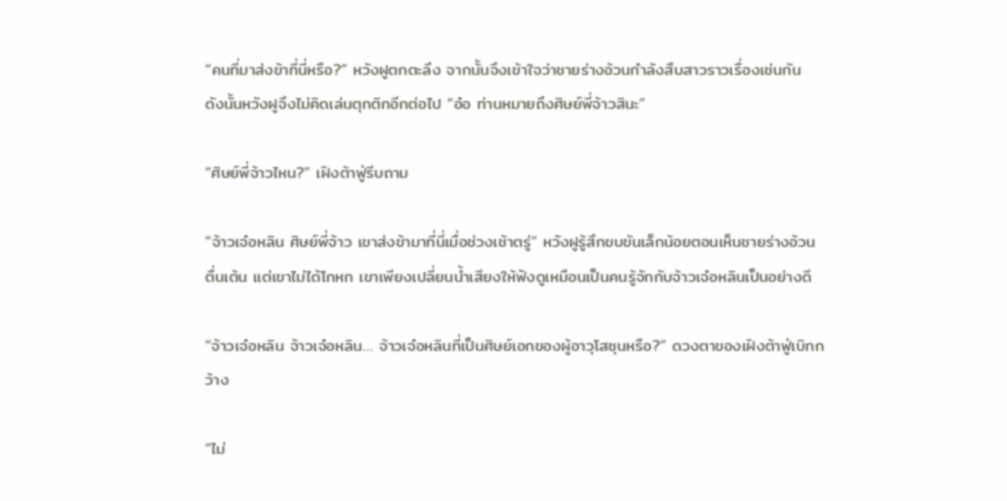“คนที่มาส่งข้าที่นี่หรือ?” หวังฝูตกตะลึง จากนั้นจึงเข้าใจว่าชายร่างอ้วนกำลังสืบสาวราวเรื่องเช่นกัน ดังนั้นหวังฝูจึงไม่คิดเล่นตุกติกอีกต่อไป “อ๋อ ท่านหมายถึงศิษย์พี่จ้าวสินะ”

“ศิษย์พี่จ้าวไหน?” เฝิงต้าฟู่รีบถาม

“จ้าวเจ๋อหลิน ศิษย์พี่จ้าว เขาส่งข้ามาที่นี่เมื่อช่วงเช้าตรู่” หวังฝูรู้สึกขบขันเล็กน้อยตอนเห็นชายร่างอ้วนตื่นเต้น แต่เขาไม่ได้โกหก เขาเพียงเปลี่ยนน้ำเสียงให้ฟังดูเหมือนเป็นคนรู้จักกับจ้าวเจ๋อหลินเป็นอย่างดี

“จ้าวเจ๋อหลิน จ้าวเจ๋อหลิน… จ้าวเจ๋อหลินที่เป็นศิษย์เอกของผู้อาวุโสซุนหรือ?” ดวงตาของเฝิงต้าฟู่เบิกกว้าง

“ไม่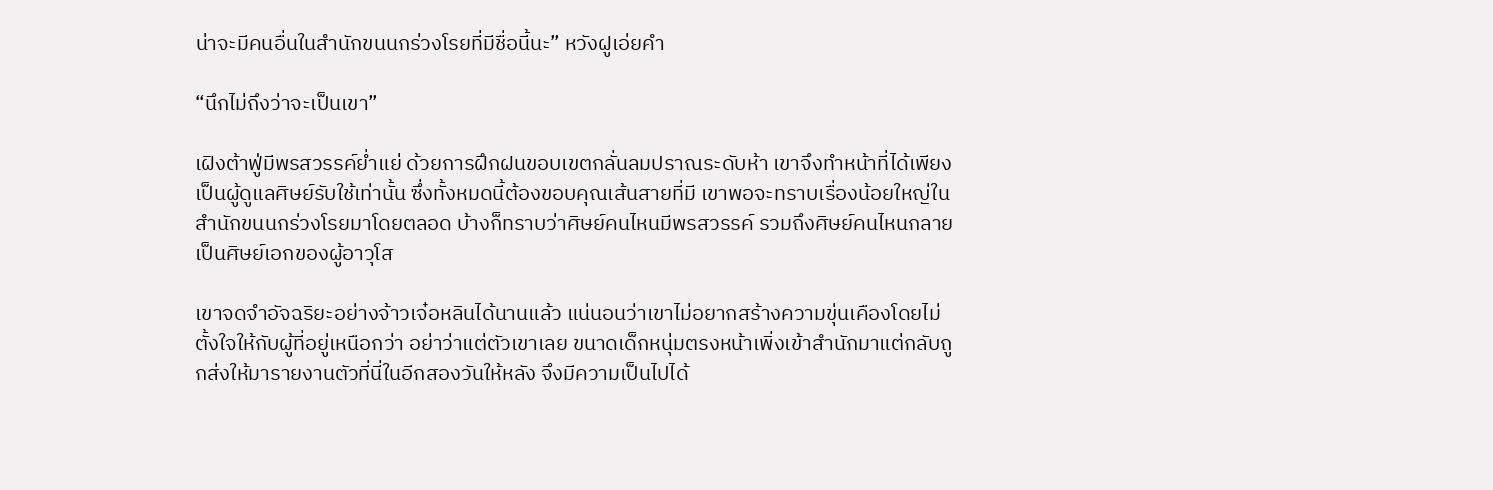น่าจะมีคนอื่นในสำนักขนนกร่วงโรยที่มีชื่อนี้นะ” หวังฝูเอ่ยคำ

“นึกไม่ถึงว่าจะเป็นเขา”

เฝิงต้าฟู่มีพรสวรรค์ย่ำแย่ ด้วยการฝึกฝนขอบเขตกลั่นลมปราณระดับห้า เขาจึงทำหน้าที่ได้เพียงเป็นผู้ดูแลศิษย์รับใช้เท่านั้น ซึ่งทั้งหมดนี้ต้องขอบคุณเส้นสายที่มี เขาพอจะทราบเรื่องน้อยใหญ่ในสำนักขนนกร่วงโรยมาโดยตลอด บ้างก็ทราบว่าศิษย์คนไหนมีพรสวรรค์ รวมถึงศิษย์คนไหนกลายเป็นศิษย์เอกของผู้อาวุโส

เขาจดจำอัจฉริยะอย่างจ้าวเจ๋อหลินได้นานแล้ว แน่นอนว่าเขาไม่อยากสร้างความขุ่นเคืองโดยไม่ตั้งใจให้กับผู้ที่อยู่เหนือกว่า อย่าว่าแต่ตัวเขาเลย ขนาดเด็กหนุ่มตรงหน้าเพิ่งเข้าสำนักมาแต่กลับถูกส่งให้มารายงานตัวที่นี่ในอีกสองวันให้หลัง จึงมีความเป็นไปได้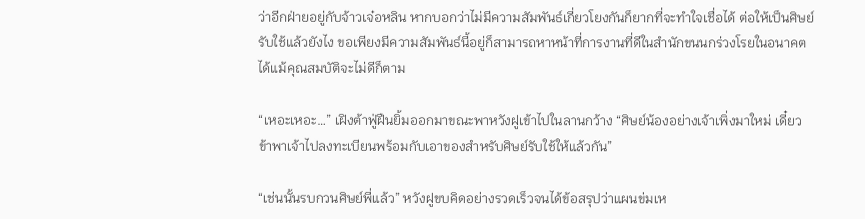ว่าอีกฝ่ายอยู่กับจ้าวเจ๋อหลิน หากบอกว่าไม่มีความสัมพันธ์เกี่ยวโยงกันก็ยากที่จะทำใจเชื่อได้ ต่อให้เป็นศิษย์รับใช้แล้วยังไง ขอเพียงมีความสัมพันธ์นี้อยู่ก็สามารถหาหน้าที่การงานที่ดีในสำนักขนนกร่วงโรยในอนาคตได้แม้คุณสมบัติจะไม่ดีก็ตาม

“เหอะเหอะ…” เฝิงต้าฟู่ฝืนยิ้มออกมาขณะพาหวังฝูเข้าไปในลานกว้าง “ศิษย์น้องอย่างเจ้าเพิ่งมาใหม่ เดี๋ยวข้าพาเจ้าไปลงทะเบียนพร้อมกับเอาของสำหรับศิษย์รับใช้ให้แล้วกัน”

“เช่นนั้นรบกวนศิษย์พี่แล้ว” หวังฝูขบคิดอย่างรวดเร็วจนได้ข้อสรุปว่าแผนข่มเห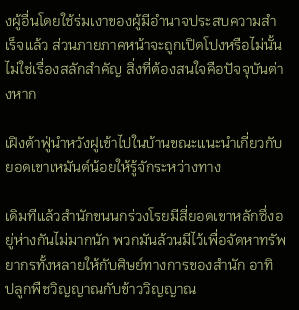งผู้อื่นโดยใช้ร่มเงาของผู้มีอำนาจประสบความสำเร็จแล้ว ส่วนภายภาคหน้าจะถูกเปิดโปงหรือไม่นั้นไม่ใช่เรื่องสลักสำคัญ สิ่งที่ต้องสนใจคือปัจจุบันต่างหาก

เฝิงต้าฟู่นำหวังฝูเข้าไปในบ้านขณะแนะนำเกี่ยวกับยอดเขาเหมันต์น้อยให้รู้จักระหว่างทาง

เดิมทีแล้วสำนักขนนกร่วงโรยมีสี่ยอดเขาหลักซึ่งอยู่ห่างกันไม่มากนัก พวกมันล้วนมีไว้เพื่อจัดหาทรัพยากรทั้งหลายให้กับศิษย์ทางการของสำนัก อาทิ ปลูกพืชวิญญาณกับข้าววิญญาณ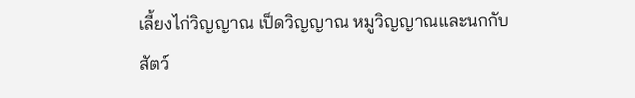เลี้ยงไก่วิญญาณ เป็ดวิญญาณ หมูวิญญาณและนกกับสัตว์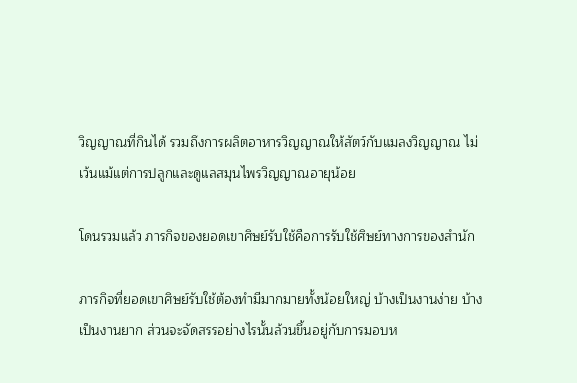วิญญาณที่กินได้ รวมถึงการผลิตอาหารวิญญาณให้สัตว์กับแมลงวิญญาณ ไม่เว้นแม้แต่การปลูกและดูแลสมุนไพรวิญญาณอายุน้อย

โดนรวมแล้ว ภารกิจของยอดเขาศิษย์รับใช้คือการรับใช้ศิษย์ทางการของสำนัก

ภารกิจที่ยอดเขาศิษย์รับใช้ต้องทำมีมากมายทั้งน้อยใหญ่ บ้างเป็นงานง่าย บ้างเป็นงานยาก ส่วนจะจัดสรรอย่างไรนั้นล้วนขึ้นอยู่กับการมอบห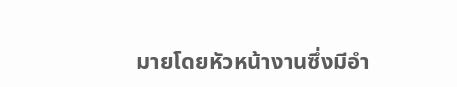มายโดยหัวหน้างานซึ่งมีอำ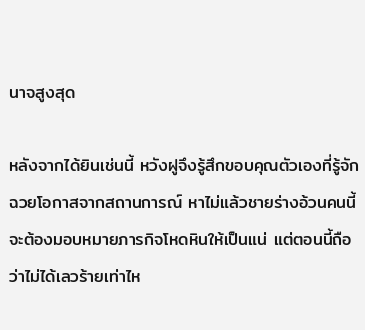นาจสูงสุด

หลังจากได้ยินเช่นนี้ หวังฝูจึงรู้สึกขอบคุณตัวเองที่รู้จักฉวยโอกาสจากสถานการณ์ หาไม่แล้วชายร่างอ้วนคนนี้จะต้องมอบหมายภารกิจโหดหินให้เป็นแน่ แต่ตอนนี้ถือว่าไม่ได้เลวร้ายเท่าไห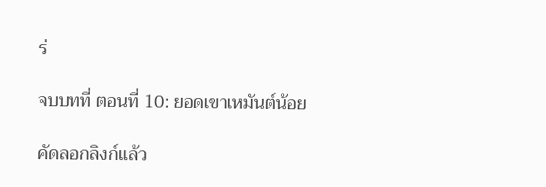ร่

จบบทที่ ตอนที่ 10: ยอดเขาเหมันต์น้อย

คัดลอกลิงก์แล้ว